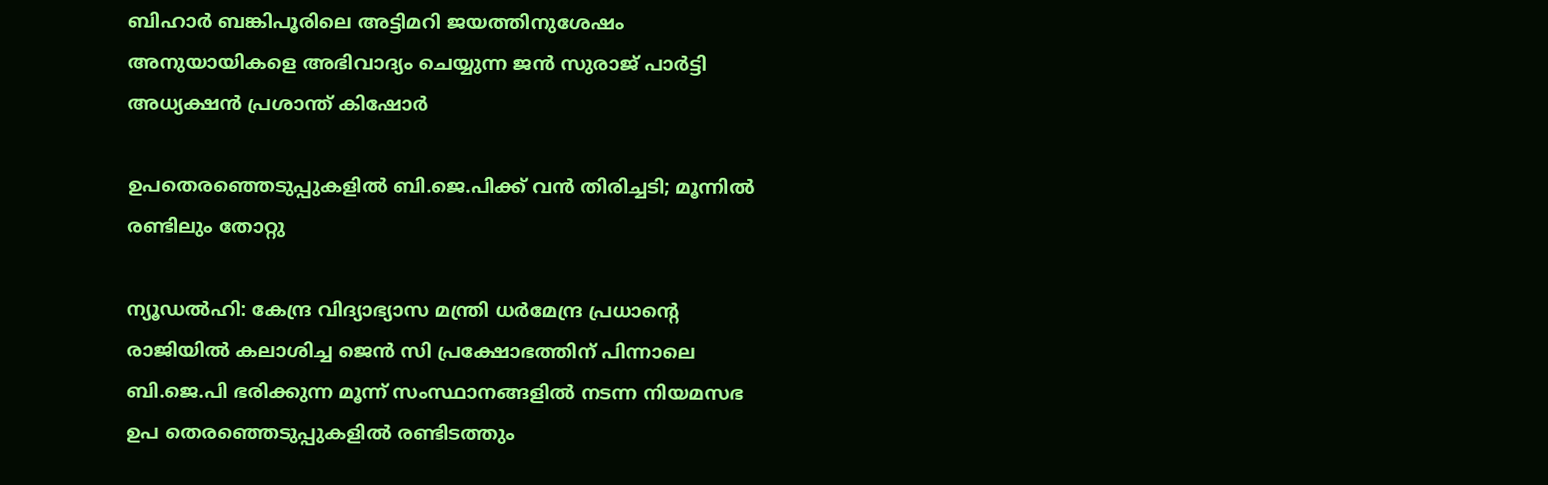ബിഹാർ ബങ്കിപൂരിലെ അട്ടിമറി ജയത്തിനുശേഷം അനുയായികളെ അഭിവാദ്യം ചെയ്യുന്ന ജൻ സുരാജ് പാർട്ടി അധ്യക്ഷൻ പ്രശാന്ത് കിഷോർ

ഉപതെരഞ്ഞെടുപ്പുകളിൽ ബി.ജെ.പിക്ക് വൻ തിരിച്ചടി; മൂന്നിൽ രണ്ടിലും തോറ്റു

ന്യൂഡൽഹി: കേന്ദ്ര വിദ്യാഭ്യാസ മന്ത്രി ധർമേന്ദ്ര പ്രധാന്റെ രാജിയിൽ കലാശിച്ച ജെൻ സി പ്രക്ഷോഭത്തിന് പിന്നാലെ ബി.ജെ.പി ഭരിക്കുന്ന മൂന്ന് സംസ്ഥാനങ്ങളിൽ നടന്ന നിയമസഭ ഉപ തെരഞ്ഞെടുപ്പുകളിൽ രണ്ടിടത്തും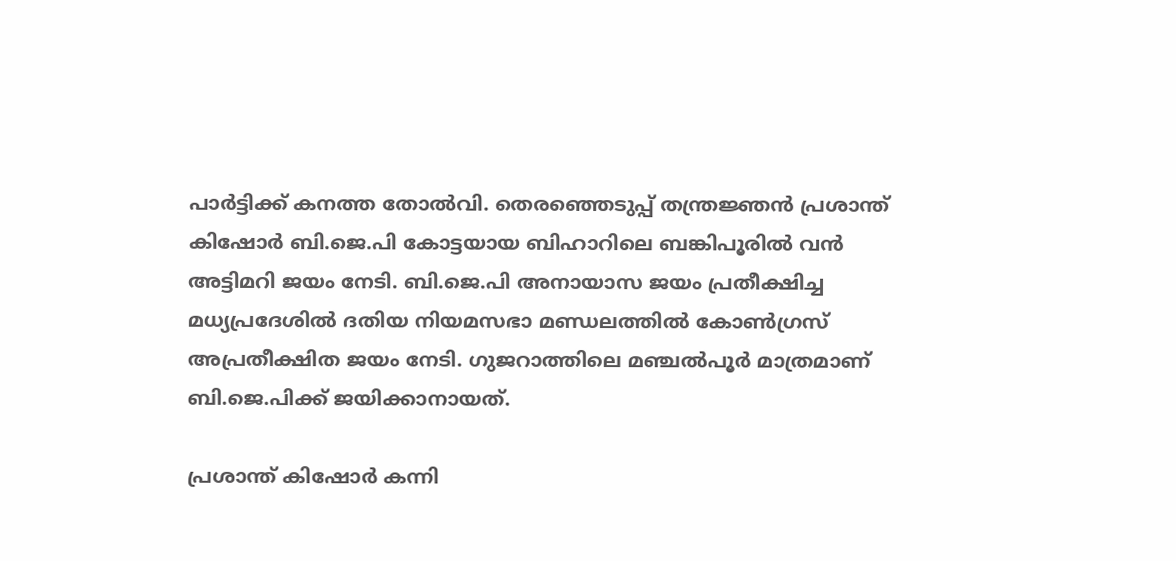പാർട്ടിക്ക് കനത്ത തോൽവി. തെരഞ്ഞെടുപ്പ് തന്ത്രജ്ഞൻ പ്രശാന്ത് കിഷോർ ബി.ജെ.പി കോട്ടയായ ബിഹാറിലെ ബങ്കിപൂരിൽ വൻ അട്ടിമറി ജയം നേടി. ബി.ജെ.പി അനായാസ ജയം പ്രതീക്ഷിച്ച മധ്യപ്രദേശിൽ ദതിയ നിയമസഭാ മണ്ഡലത്തിൽ കോൺഗ്രസ് അപ്രതീക്ഷിത ജയം നേടി. ഗുജറാത്തിലെ മഞ്ചൽപൂർ മാത്രമാണ് ബി.ജെ.പിക്ക് ജയിക്കാനായത്.

പ്രശാന്ത് കിഷോർ കന്നി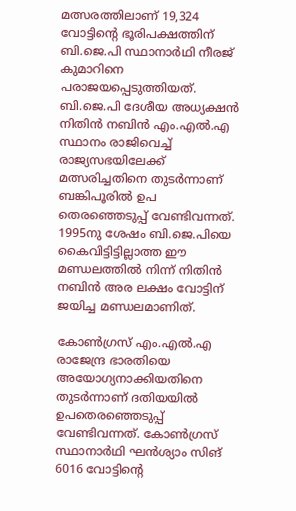മത്സരത്തിലാണ് 19,324 വോട്ടിന്റെ ഭൂരിപക്ഷത്തിന് ബി.ജെ.പി സ്ഥാനാർഥി നീരജ് കുമാറിനെ പരാജയപ്പെടുത്തിയത്. ബി.ജെ.പി ദേശീയ അധ്യക്ഷൻ നിതിൻ നബിൻ എം.എൽ.എ സ്ഥാനം രാജിവെച്ച് രാജ്യസഭയിലേക്ക് മത്സരിച്ചതിനെ തുടർന്നാണ് ബങ്കിപൂരിൽ ഉപ തെരഞ്ഞെടുപ്പ് വേണ്ടിവന്നത്. 1995നു ശേഷം ബി.ജെ.പിയെ കൈവിട്ടിട്ടില്ലാത്ത ഈ മണ്ഡലത്തിൽ നിന്ന് നിതിൻ നബിൻ അര ലക്ഷം വോട്ടിന് ജയിച്ച മണ്ഡലമാണിത്.

കോൺഗ്രസ് എം.എൽ.എ രാജേന്ദ്ര ഭാരതിയെ അയോഗ്യനാക്കിയതിനെ തുടർന്നാണ് ദതിയയിൽ ഉപതെരഞ്ഞെടുപ്പ് വേണ്ടിവന്നത്. കോൺഗ്രസ് സ്ഥാനാർഥി ഘൻശ്യാം സിങ് 6016 വോട്ടിന്റെ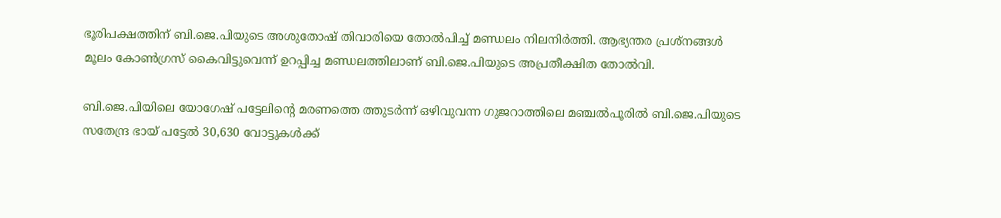ഭൂരിപക്ഷത്തിന് ബി.ജെ.പിയുടെ അശുതോഷ് തിവാരിയെ തോൽപിച്ച് മണ്ഡലം നിലനിർത്തി. ആഭ്യന്തര പ്രശ്നങ്ങൾ മൂലം കോൺഗ്രസ് കൈവിട്ടുവെന്ന് ഉറപ്പിച്ച മണ്ഡലത്തിലാണ് ബി.ജെ.പിയുടെ അപ്രതീക്ഷിത തോൽവി.

ബി.ജെ.പിയിലെ യോഗേഷ് പട്ടേലിന്റെ മരണത്തെ ത്തുടർന്ന് ഒഴിവുവന്ന ഗുജറാത്തിലെ മഞ്ചൽപൂരിൽ ബി.ജെ.പിയുടെ സതേന്ദ്ര ഭായ് പട്ടേൽ 30,630 വോട്ടുകൾക്ക്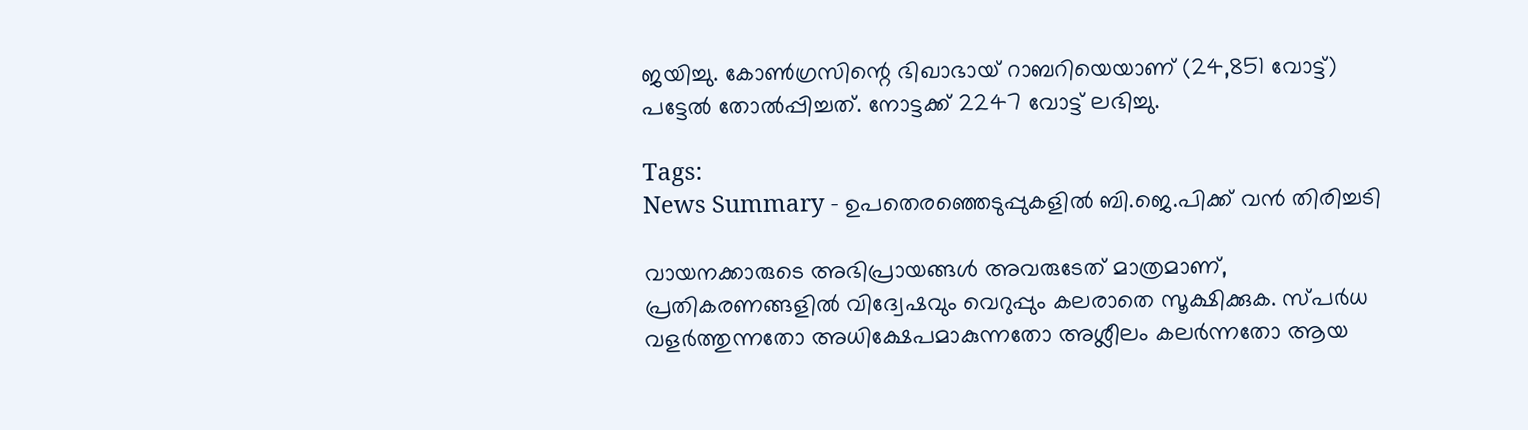ജയിച്ചു. കോൺഗ്രസിന്റെ ഭിഖാഭായ് റാബറിയെയാണ് (24,851 വോട്ട്) പട്ടേൽ തോൽപ്പിച്ചത്. നോട്ടക്ക് 2247 വോട്ട് ലഭിച്ചു.

Tags:
News Summary - ഉപതെരഞ്ഞെടുപ്പുകളിൽ ബി.ജെ.പിക്ക് വൻ തിരിച്ചടി

വായനക്കാരുടെ അഭിപ്രായങ്ങള്‍ അവരുടേത് മാത്രമാണ്, പ്രതികരണങ്ങളിൽ വിദ്വേഷവും വെറുപ്പും കലരാതെ സൂക്ഷിക്കുക. സ്പർധ വളർത്തുന്നതോ അധിക്ഷേപമാകുന്നതോ അശ്ലീലം കലർന്നതോ ആയ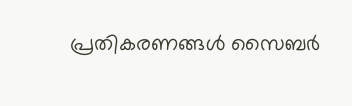പ്രതികരണങ്ങൾ സൈബർ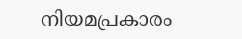നിയമപ്രകാരം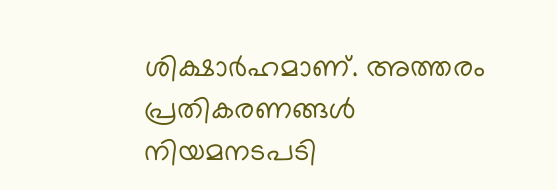ശിക്ഷാർഹമാണ്. അത്തരം പ്രതികരണങ്ങൾ നിയമനടപടി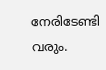നേരിടേണ്ടി വരും.